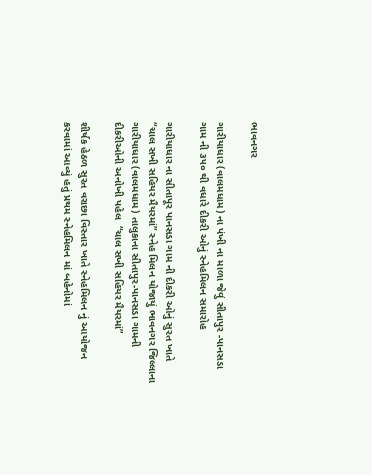ભાવનગર

ગારીયાધાર (વાલમધામ) ના પંખી ના માળા જેવું સીતાપુર -પાનસડા ગામ ની ૩૫૦ થી વધારે દીકરી ઓનું સ્નેહમિલન સમારોહ

ગારીયાધાર ના સીતાપૂર પાનસડા ગામ ની દીકરી ઓનું સુરત ખાતે “ચાલ સખી સહિયર મૈયરમાં” સ્નેહ મિલન યોજાયું ભાવનગર જિલ્લાના ગારીયાધાર (વાલમધામ) તાલુકાના સીતાપુર-પાનસડા ગામની દીકરીઓની અનોખી પહેલ  “ચાલ સખી સહિયર મૈયરમાં”

શીર્ષક હેઠળ સુરત વરાછા વિસ્તાર ખાતે સ્નેહમિલન નું આયોજન કરવામાં આવ્યું હતું પ્રથમ સ્નેહમિલન માં બહેનોમાં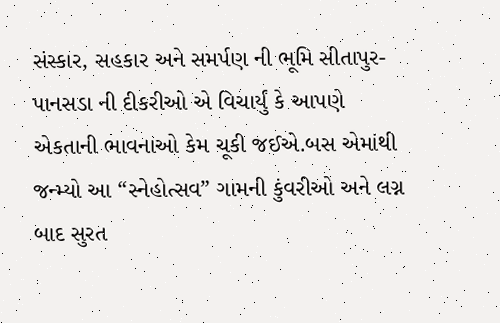સંસ્કાર, સહકાર અને સમર્પણ ની ભૂમિ સીતાપુર-પાનસડા ની દીકરીઓ એ વિચાર્યું કે આપણે એકતાની ભાવનાઓ કેમ ચૂકી જઈએ.બસ એમાંથી જન્મ્યો આ “સ્નેહોત્સવ” ગામની કુંવરીઓ અને લગ્ન બાદ સુરત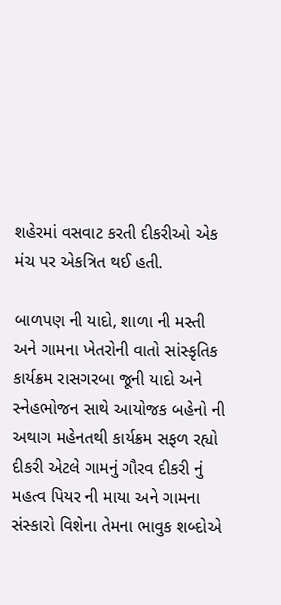શહેરમાં વસવાટ કરતી દીકરીઓ એક મંચ પર એકત્રિત થઈ હતી.

બાળપણ ની યાદો, શાળા ની મસ્તી અને ગામના ખેતરોની વાતો સાંસ્કૃતિક કાર્યક્રમ રાસગરબા જૂની યાદો અને સ્નેહભોજન સાથે આયોજક બહેનો ની અથાગ મહેનતથી કાર્યક્રમ સફળ રહ્યો  દીકરી એટલે ગામનું ગૌરવ દીકરી નું મહત્વ પિયર ની માયા અને ગામના સંસ્કારો વિશેના તેમના ભાવુક શબ્દોએ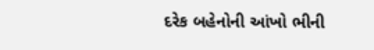દરેક બહેનોની આંખો ભીની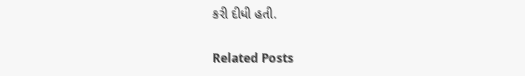કરી દીધી હતી.

Related Posts